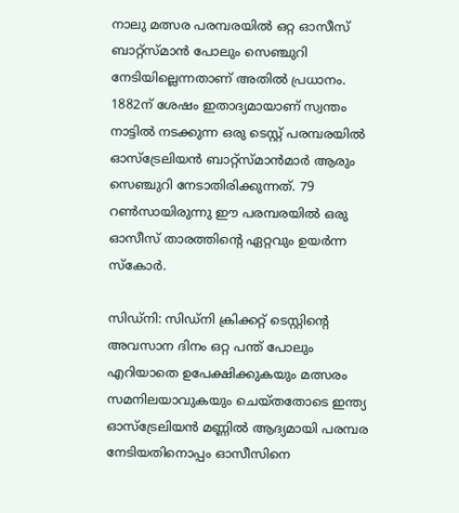നാലു മത്സര പരമ്പരയില്‍ ഒറ്റ ഓസീസ് ബാറ്റ്സ്മാന്‍ പോലും സെഞ്ചുറി നേടിയില്ലെന്നതാണ് അതില്‍ പ്രധാനം. 1882ന് ശേഷം ഇതാദ്യമായാണ് സ്വന്തം നാട്ടില്‍ നടക്കുന്ന ഒരു ടെസ്റ്റ് പരമ്പരയില്‍ ഓസ്ട്രേലിയന്‍ ബാറ്റ്സ്മാന്‍മാര്‍ ആരും സെഞ്ചുറി നേടാതിരിക്കുന്നത്. 79 റണ്‍സായിരുന്നു ഈ പരമ്പരയില്‍ ഒരു ഓസീസ് താരത്തിന്റെ ഏറ്റവും ഉയര്‍ന്ന സ്കോര്‍.

സിഡ്നി: സിഡ്നി ക്രിക്കറ്റ് ടെസ്റ്റിന്റെ അവസാന ദിനം ഒറ്റ പന്ത് പോലും എറിയാതെ ഉപേക്ഷിക്കുകയും മത്സരം സമനിലയാവുകയും ചെയ്തതോടെ ഇന്ത്യ ഓസ്ട്രേലിയന്‍ മണ്ണില്‍ ആദ്യമായി പരമ്പര നേടിയതിനൊപ്പം ഓസീസിനെ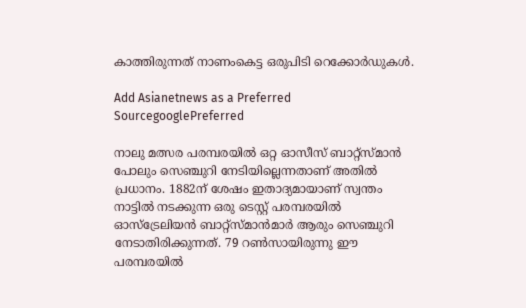കാത്തിരുന്നത് നാണംകെട്ട ഒരുപിടി റെക്കോര്‍ഡുകള്‍.

Add Asianetnews as a Preferred SourcegooglePreferred

നാലു മത്സര പരമ്പരയില്‍ ഒറ്റ ഓസീസ് ബാറ്റ്സ്മാന്‍ പോലും സെഞ്ചുറി നേടിയില്ലെന്നതാണ് അതില്‍ പ്രധാനം. 1882ന് ശേഷം ഇതാദ്യമായാണ് സ്വന്തം നാട്ടില്‍ നടക്കുന്ന ഒരു ടെസ്റ്റ് പരമ്പരയില്‍ ഓസ്ട്രേലിയന്‍ ബാറ്റ്സ്മാന്‍മാര്‍ ആരും സെഞ്ചുറി നേടാതിരിക്കുന്നത്. 79 റണ്‍സായിരുന്നു ഈ പരമ്പരയില്‍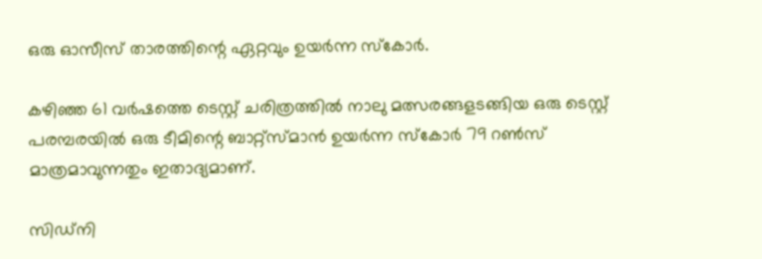ഒരു ഓസീസ് താരത്തിന്റെ ഏറ്റവും ഉയര്‍ന്ന സ്കോര്‍.

കഴിഞ്ഞ 61 വര്‍ഷത്തെ ടെസ്റ്റ് ചരിത്രത്തില്‍ നാലു മത്സരങ്ങളടങ്ങിയ ഒരു ടെസ്റ്റ് പരമ്പരയില്‍ ഒരു ടീമിന്റെ ബാറ്റ്സ്മാന്‍ ഉയര്‍ന്ന സ്കോര്‍ 79 റണ്‍സ് മാത്രമാവുന്നതും ഇതാദ്യമാണ്.

സിഡ്നി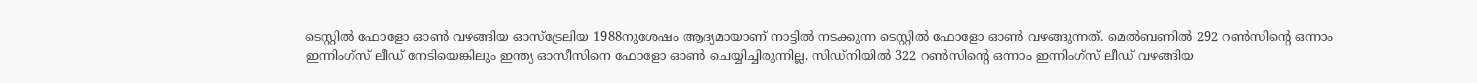ടെസ്റ്റില്‍ ഫോളോ ഓണ്‍ വഴങ്ങിയ ഓസ്ട്രേലിയ 1988നുശേഷം ആദ്യമായാണ് നാട്ടില്‍ നടക്കുന്ന ടെസ്റ്റില്‍ ഫോളോ ഓണ്‍ വഴങ്ങുന്നത്. മെല്‍ബണില്‍ 292 റണ്‍സിന്റെ ഒന്നാം ഇന്നിംഗ്സ് ലീഡ് നേടിയെങ്കിലും ഇന്ത്യ ഓസീസിനെ ഫോളോ ഓണ്‍ ചെയ്യിച്ചിരുന്നില്ല. സിഡ്നിയില്‍ 322 റണ്‍സിന്റെ ഒന്നാം ഇന്നിംഗ്സ് ലീഡ് വഴങ്ങിയ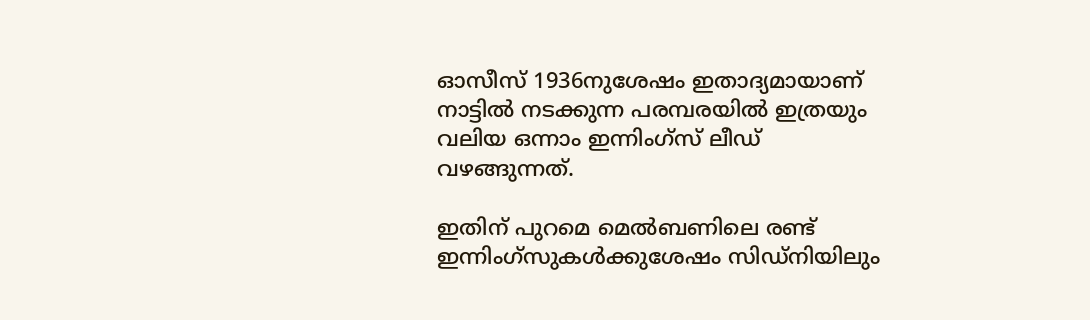ഓസീസ് 1936നുശേഷം ഇതാദ്യമായാണ് നാട്ടില്‍ നടക്കുന്ന പരമ്പരയില്‍ ഇത്രയും വലിയ ഒന്നാം ഇന്നിംഗ്സ് ലീഡ് വഴങ്ങുന്നത്.

ഇതിന് പുറമെ മെല്‍ബണിലെ രണ്ട് ഇന്നിംഗ്സുകള്‍ക്കുശേഷം സിഡ്നിയിലും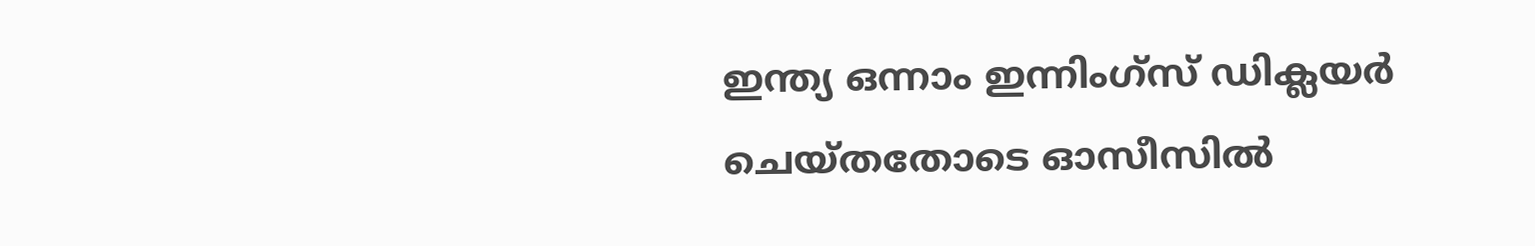ഇന്ത്യ ഒന്നാം ഇന്നിംഗ്സ് ഡിക്ലയര്‍ ചെയ്തതോടെ ഓസീസില്‍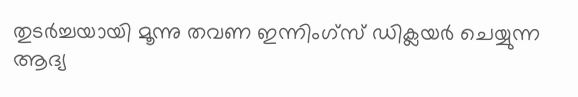തുടര്‍ച്ചയായി മൂന്നു തവണ ഇന്നിംഗ്സ് ഡിക്ലയര്‍ ചെയ്യുന്ന ആദ്യ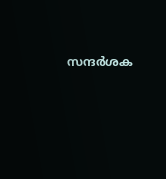സന്ദര്‍ശക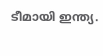ടീമായി ഇന്ത്യ.